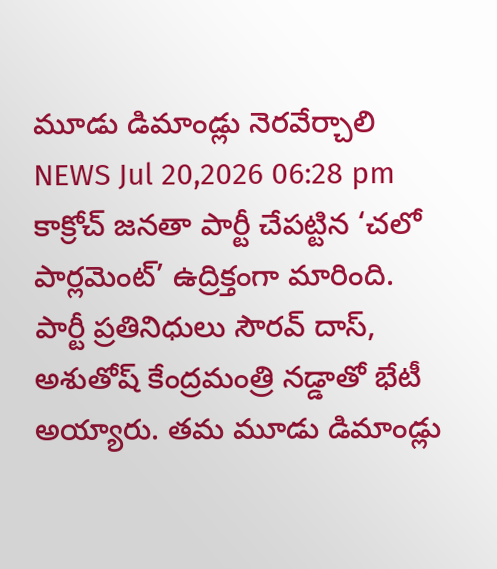మూడు డిమాండ్లు నెరవేర్చాలి
NEWS Jul 20,2026 06:28 pm
కాక్రోచ్ జనతా పార్టీ చేపట్టిన ‘చలో పార్లమెంట్’ ఉద్రిక్తంగా మారింది. పార్టీ ప్రతినిధులు సౌరవ్ దాస్, అశుతోష్ కేంద్రమంత్రి నడ్డాతో భేటీ అయ్యారు. తమ మూడు డిమాండ్లు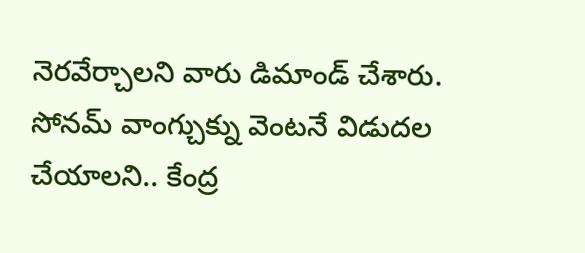నెరవేర్చాలని వారు డిమాండ్ చేశారు. సోనమ్ వాంగ్చుక్ను వెంటనే విడుదల చేయాలని.. కేంద్ర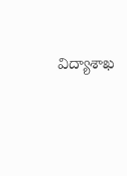విద్యాశాఖ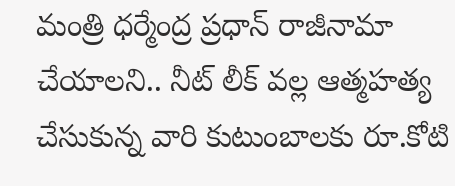మంత్రి ధర్మేంద్ర ప్రధాన్ రాజీనామా చేయాలని.. నీట్ లీక్ వల్ల ఆత్మహత్య చేసుకున్న వారి కుటుంబాలకు రూ.కోటి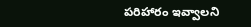పరిహారం ఇవ్వాలని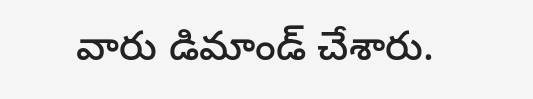వారు డిమాండ్ చేశారు.